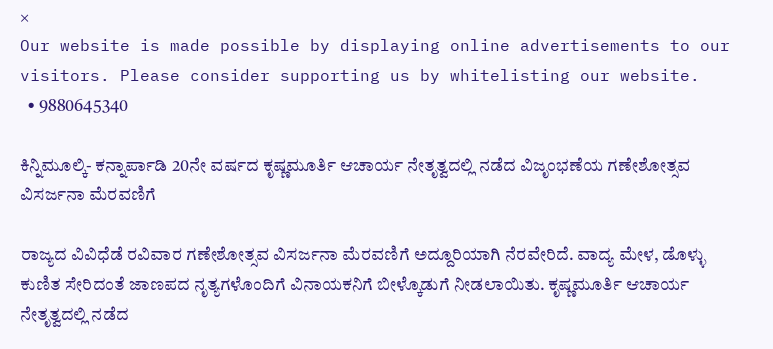×
Our website is made possible by displaying online advertisements to our visitors. Please consider supporting us by whitelisting our website.
  • 9880645340

ಕಿನ್ನಿಮೂಲ್ಕಿ- ಕನ್ನಾರ್ಪಾಡಿ 20ನೇ ವರ್ಷದ ಕೃಷ್ಣಮೂರ್ತಿ ಆಚಾರ್ಯ ನೇತೃತ್ವದಲ್ಲಿ ನಡೆದ ವಿಜೃಂಭಣೆಯ ಗಣೇಶೋತ್ಸವ ವಿಸರ್ಜನಾ ಮೆರವಣಿಗೆ

ರಾಜ್ಯದ ವಿವಿಧೆಡೆ ರವಿವಾರ ಗಣೇಶೋತ್ಸವ ವಿಸರ್ಜನಾ ಮೆರವಣಿಗೆ ಅದ್ದೂರಿಯಾಗಿ ನೆರವೇರಿದೆ. ವಾದ್ಯ ಮೇಳ, ಡೊಳ್ಳು ಕುಣಿತ ಸೇರಿದಂತೆ ಜಾಣಪದ ನೃತ್ಯಗಳೊಂದಿಗೆ ವಿನಾಯಕನಿಗೆ ಬೀಳ್ಕೊಡುಗೆ ನೀಡಲಾಯಿತು. ಕೃಷ್ಣಮೂರ್ತಿ ಆಚಾರ್ಯ ನೇತೃತ್ವದಲ್ಲಿ ನಡೆದ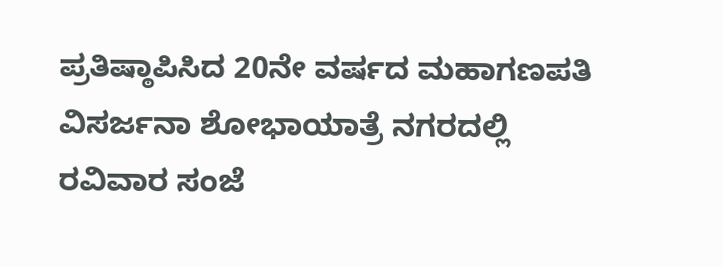ಪ್ರತಿಷ್ಠಾಪಿಸಿದ 20ನೇ ವರ್ಷದ ಮಹಾಗಣಪತಿ ವಿಸರ್ಜನಾ ಶೋಭಾಯಾತ್ರೆ ನಗರದಲ್ಲಿ ರವಿವಾರ ಸಂಜೆ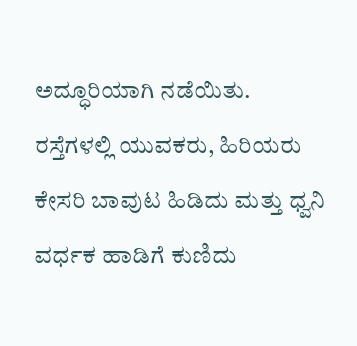ಅದ್ಧೂರಿಯಾಗಿ ನಡೆಯಿತು. ರಸ್ತೆಗಳಲ್ಲಿ ಯುವಕರು, ಹಿರಿಯರು ಕೇಸರಿ ಬಾವುಟ ಹಿಡಿದು ಮತ್ತು ಧ್ವನಿ ವರ್ಧಕ ಹಾಡಿಗೆ ಕುಣಿದು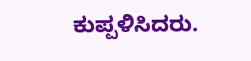ಕುಪ್ಪಳಿಸಿದರು.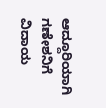ಆದ್ದೂರಿಯಾಗಿ ಗಣೇಶನಿಗೆ ವಿದಾಯ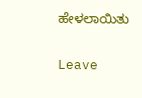ಹೇಳಲಾಯಿತು

Leave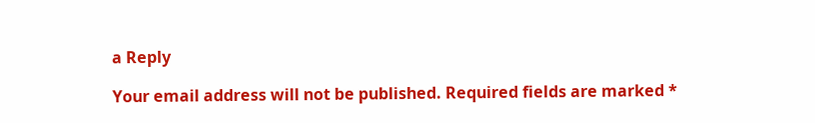a Reply

Your email address will not be published. Required fields are marked *